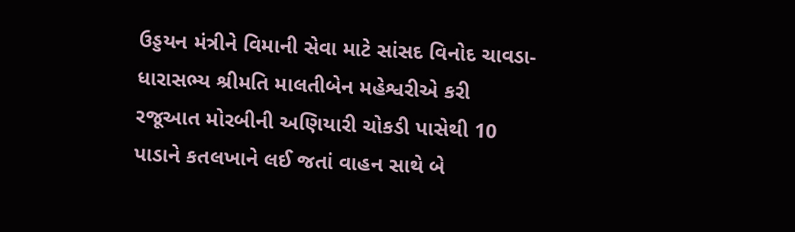ઉડ્ડયન મંત્રીને વિમાની સેવા માટે સાંસદ વિનોદ ચાવડા-ધારાસભ્ય શ્રીમતિ માલતીબેન મહેશ્વરીએ કરી રજૂઆત મોરબીની અણિયારી ચોકડી પાસેથી 10 પાડાને કતલખાને લઈ જતાં વાહન સાથે બે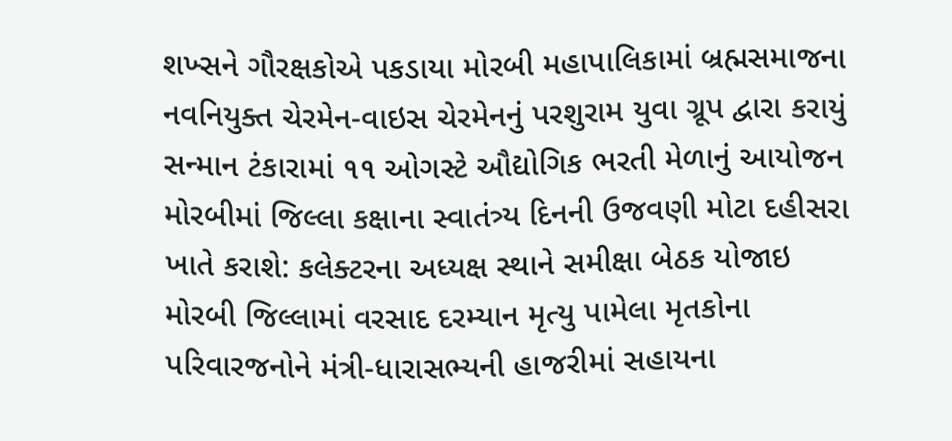શખ્સને ગૌરક્ષકોએ પકડાયા મોરબી મહાપાલિકામાં બ્રહ્મસમાજના નવનિયુક્ત ચેરમેન-વાઇસ ચેરમેનનું પરશુરામ યુવા ગ્રૂપ દ્વારા કરાયું સન્માન ટંકારામાં ૧૧ ઓગસ્ટે ઔદ્યોગિક ભરતી મેળાનું આયોજન મોરબીમાં જિલ્લા કક્ષાના સ્વાતંત્ર્ય દિનની ઉજવણી મોટા દહીસરા ખાતે કરાશે: કલેક્ટરના અધ્યક્ષ સ્થાને સમીક્ષા બેઠક યોજાઇ મોરબી જિલ્લામાં વરસાદ દરમ્યાન મૃત્યુ પામેલા મૃતકોના પરિવારજનોને મંત્રી-ધારાસભ્યની હાજરીમાં સહાયના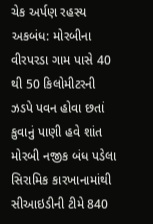ચેક અર્પણ રહસ્ય અકબંધ: મોરબીના વીરપરડા ગામ પાસે 40 થી 50 કિલોમીટરની ઝડપે પવન હોવા છતાં કુવાનું પાણી હવે શાંત મોરબી નજીક બંધ પડેલા સિરામિક કારખાનામાંથી સીઆઇડીની ટીમે 840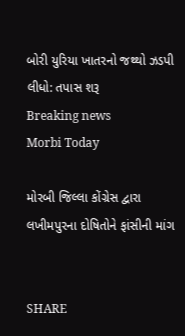બોરી યુરિયા ખાતરનો જથ્થો ઝડપી લીધો: તપાસ શરૂ
Breaking news
Morbi Today

મોરબી જિલ્લા કોંગ્રેસ દ્વારા લખીમપુરના દોષિતોને ફાંસીની માંગ


SHARE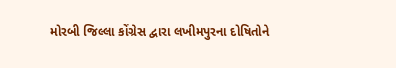મોરબી જિલ્લા કોંગ્રેસ દ્વારા લખીમપુરના દોષિતોને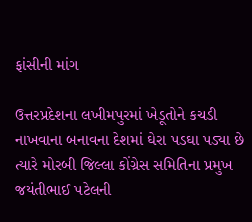ફાંસીની માંગ

ઉત્તરપ્રદેશના લખીમપુરમાં ખેડૂતોને કચડી નાખવાના બનાવના દેશમાં ઘેરા પડઘા પડ્યા છે ત્યારે મોરબી જિલ્લા કોંગ્રેસ સમિતિના પ્રમુખ જયંતીભાઈ પટેલની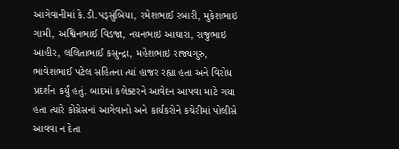આગેવાનીમાં કે.ડી.પડ્સુંબિયા, રમેશભાઈ રબારી, મુકેશભાઇ ગામી, અશ્વિનભાઈ વિડજા, નયનભાઇ આઘારા, રાજુભાઇ આહીર, લલિતાભાઈ કસુન્દ્રા, મહેશભાઇ રાજ્યગુરુ, ભાવેશભાઈ પટેલ સહિતના ત્યાં હાજર રહ્યા હતા અને વિરોધ પ્રદર્શન કર્યું હતું. બાદમાં કલેક્ટરને આવેદન આપવા માટે ગયા હતા ત્યારે કોંગ્રેસનાં આગેવાનો અને કાર્યકરોને કચેરીમાં પોલીસે આવવા ન દેતા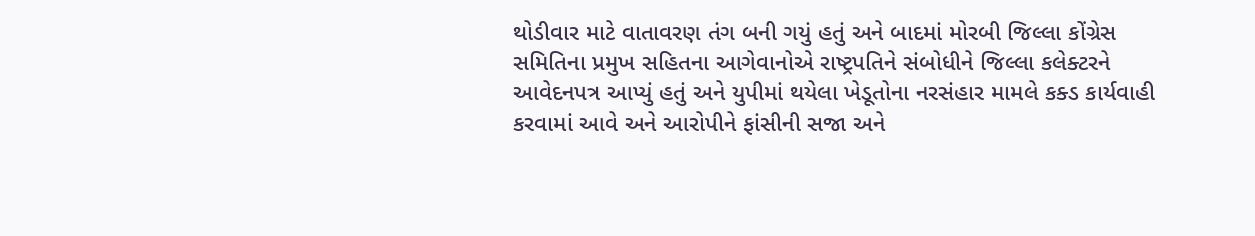થોડીવાર માટે વાતાવરણ તંગ બની ગયું હતું અને બાદમાં મોરબી જિલ્લા કોંગ્રેસ સમિતિના પ્રમુખ સહિતના આગેવાનોએ રાષ્ટ્રપતિને સંબોધીને જિલ્લા કલેક્ટરને આવેદનપત્ર આપ્યું હતું અને યુપીમાં થયેલા ખેડૂતોના નરસંહાર મામલે કક્ડ કાર્યવાહી કરવામાં આવે અને આરોપીને ફાંસીની સજા અને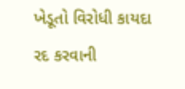ખેડૂતો વિરોધી કાયદા રદ કરવાની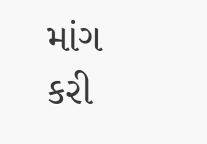માંગ કરી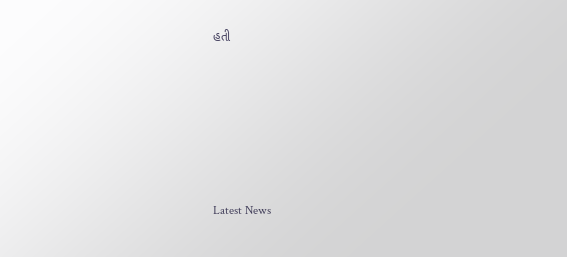હતી






Latest News